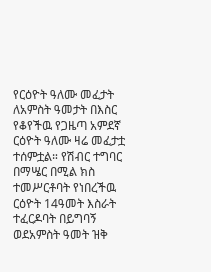የርዕዮት ዓለሙ መፈታት
ለአምስት ዓመታት በእስር የቆየችዉ የጋዜጣ አምደኛ ርዕዮት ዓለሙ ዛሬ መፈታቷ ተሰምቷል። የሽብር ተግባር በማሤር በሚል ክስ ተመሥርቶባት የነበረችዉ ርዕዮት 14ዓመት እስራት ተፈርዶባት በይግባኝ ወደአምስት ዓመት ዝቅ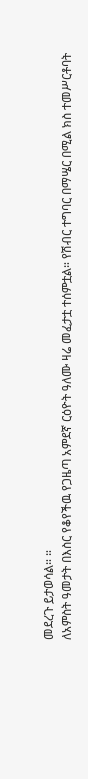መደረጉ ይታወሳል። ።
ለአምስት ዓመታት በእስር የቆየችዉ የጋዜጣ አምደኛ ርዕዮት ዓለሙ ዛሬ መፈታቷ ተሰምቷል። የሽብር ተግባር በማሤር በሚል ክስ ተመሥርቶባት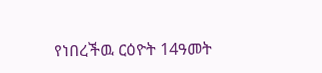የነበረችዉ ርዕዮት 14ዓመት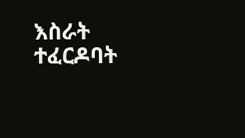እስራት ተፈርዶባት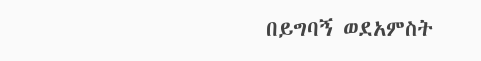በይግባኝ ወደአምስት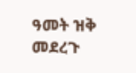ዓመት ዝቅ መደረጉ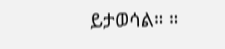ይታወሳል። ።